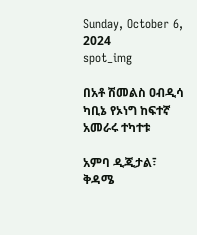Sunday, October 6, 2024
spot_img

በአቶ ሽመልስ ዐብዲሳ ካቢኔ የኦነግ ከፍተኛ አመራሩ ተካተቱ

አምባ ዲጂታል፣ ቅዳሜ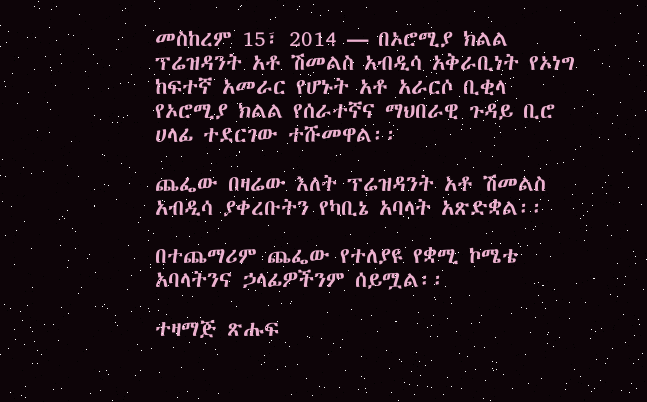መስከረም 15፣ 2014 ― በኦሮሚያ ክልል ፕሬዝዳንት አቶ ሽመልስ አብዲሳ አቅራቢነት የኦነግ ከፍተኛ አመራር የሆኑት አቶ አራርሶ ቢቂላ የኦሮሚያ ክልል የሰራተኛና ማህበራዊ ጉዳይ ቢሮ ሀላፊ ተደርገው ተሹመዋል፡፡

ጨፌው በዛሬው እለት ፕሬዝዳንት አቶ ሽመልስ አብዲሳ ያቀረቡትን የካቢኔ አባላት አጽድቋል፡፡

በተጨማሪም ጨፌው የተለያዩ የቋሚ ኮሜቴ አባላትንና ኃላፊዎችንም ሰይሟል፡፡

ተዛማጅ ጽሑፍ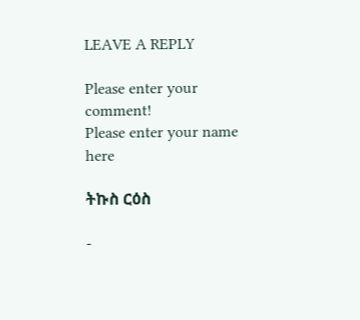LEAVE A REPLY

Please enter your comment!
Please enter your name here

ትኩስ ርዕስ

-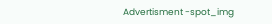Advertisment -spot_img